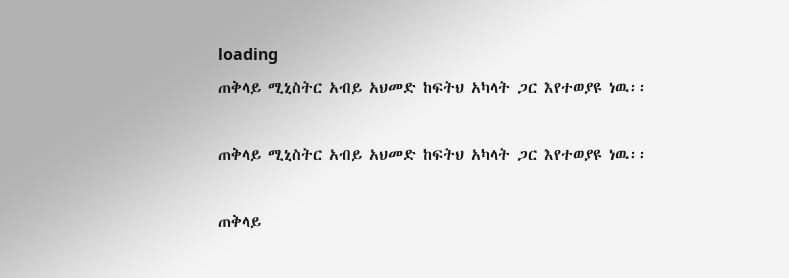loading
ጠቅላይ ሚኒስትር አብይ አህመድ ከፍትህ አካላት ጋር እየተወያዩ ነዉ፡፡

ጠቅላይ ሚኒስትር አብይ አህመድ ከፍትህ አካላት ጋር እየተወያዩ ነዉ፡፡

ጠቅላይ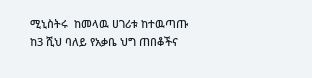ሚኒስትሩ  ከመላዉ ሀገሪቱ ከተዉጣጡ ከ3 ሺህ ባለይ የአቃቤ ህግ ጠበቆችና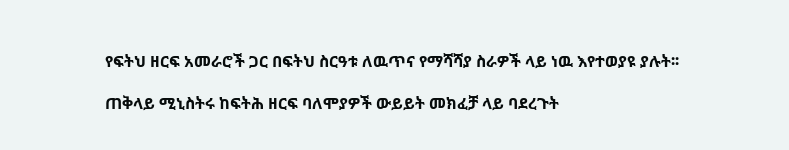የፍትህ ዘርፍ አመራሮች ጋር በፍትህ ስርዓቱ ለዉጥና የማሻሻያ ስራዎች ላይ ነዉ እየተወያዩ ያሉት፡፡

ጠቅላይ ሚኒስትሩ ከፍትሕ ዘርፍ ባለሞያዎች ውይይት መክፈቻ ላይ ባደረጉት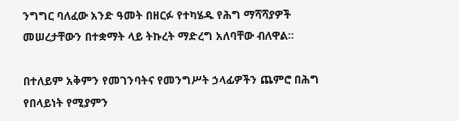ንግግር ባለፈው አንድ ዓመት በዘርፉ የተካሄዱ የሕግ ማሻሻያዎች መሠረታቸውን በተቋማት ላይ ትኩረት ማድረግ አለባቸው ብለዋል።

በተለይም አቅምን የመገንባትና የመንግሥት ኃላፊዎችን ጨምሮ በሕግ የበላይነት የሚያምን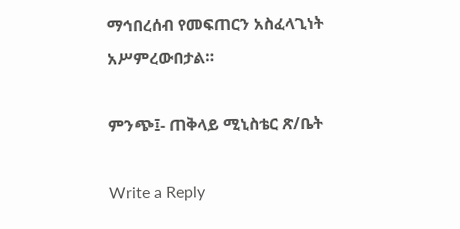ማኅበረሰብ የመፍጠርን አስፈላጊነት አሥምረውበታል።

ምንጭ፤- ጠቅላይ ሚኒስቴር ጽ/ቤት

Write a Reply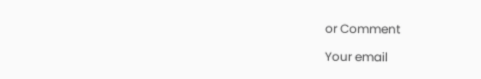or Comment

Your email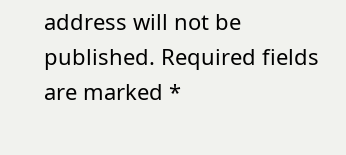address will not be published. Required fields are marked *